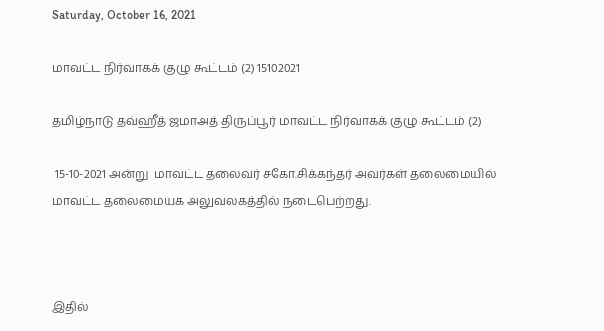Saturday, October 16, 2021

மாவட்ட நிர்வாகக் குழு கூட்டம் (2) 15102021

தமிழ்நாடு தவ்ஹீத் ஜமாஅத் திருப்பூர் மாவட்ட நிர்வாகக் குழு கூட்டம் (2)

 15-10-2021 அன்று  மாவட்ட தலைவர் சகோ.சிக்கந்தர் அவர்கள் தலைமையில் மாவட்ட தலைமையக அலுவலகத்தில் நடைபெற்றது.



இதில்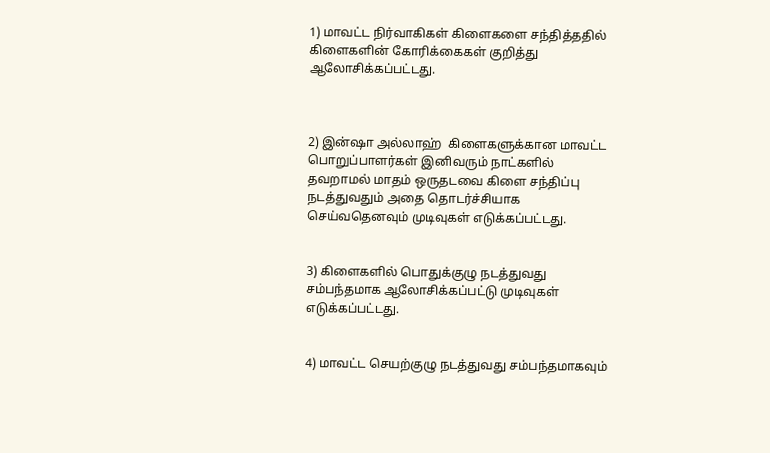1) மாவட்ட நிர்வாகிகள் கிளைகளை சந்தித்ததில் கிளைகளின் கோரிக்கைகள் குறித்து  ஆலோசிக்கப்பட்டது.



2) இன்ஷா அல்லாஹ்  கிளைகளுக்கான மாவட்ட பொறுப்பாளர்கள் இனிவரும் நாட்களில்  தவறாமல் மாதம் ஒருதடவை கிளை சந்திப்பு நடத்துவதும் அதை தொடர்ச்சியாக செய்வதெனவும் முடிவுகள் எடுக்கப்பட்டது.


3) கிளைகளில் பொதுக்குழு நடத்துவது சம்பந்தமாக ஆலோசிக்கப்பட்டு முடிவுகள் எடுக்கப்பட்டது.


4) மாவட்ட செயற்குழு நடத்துவது சம்பந்தமாகவும்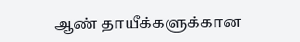ஆண் தாயீக்களுக்கான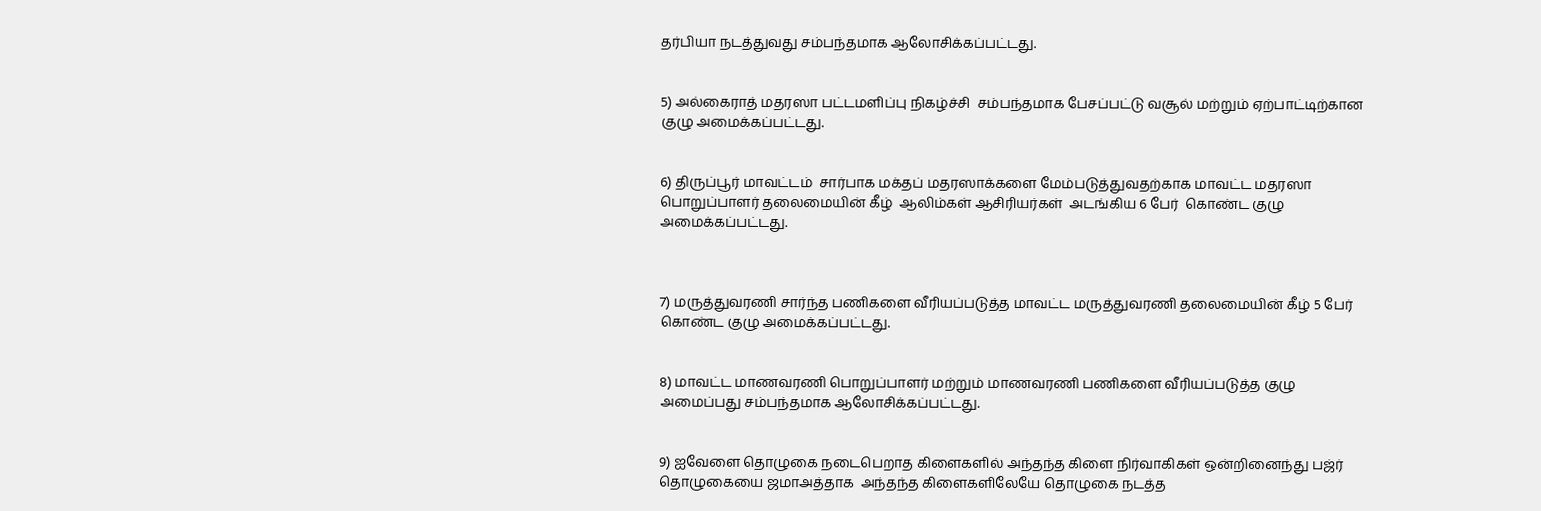தர்பியா நடத்துவது சம்பந்தமாக ஆலோசிக்கப்பட்டது.


5) அல்கைராத் மதரஸா பட்டமளிப்பு நிகழ்ச்சி  சம்பந்தமாக பேசப்பட்டு வசூல் மற்றும் ஏற்பாட்டிற்கான குழு அமைக்கப்பட்டது.


6) திருப்பூர் மாவட்டம்  சார்பாக மக்தப் மதரஸாக்களை மேம்படுத்துவதற்காக மாவட்ட மதரஸா பொறுப்பாளர் தலைமையின் கீழ்  ஆலிம்கள் ஆசிரியர்கள்  அடங்கிய 6 பேர்  கொண்ட குழு அமைக்கப்பட்டது.



7) மருத்துவரணி சார்ந்த பணிகளை வீரியப்படுத்த மாவட்ட மருத்துவரணி தலைமையின் கீழ் 5 பேர் கொண்ட குழு அமைக்கப்பட்டது.


8) மாவட்ட மாணவரணி பொறுப்பாளர் மற்றும் மாணவரணி பணிகளை வீரியப்படுத்த குழு அமைப்பது சம்பந்தமாக ஆலோசிக்கப்பட்டது.


9) ஐவேளை தொழுகை நடைபெறாத கிளைகளில் அந்தந்த கிளை நிர்வாகிகள் ஒன்றினைந்து பஜ்ர் தொழுகையை ஜமாஅத்தாக  அந்தந்த கிளைகளிலேயே தொழுகை நடத்த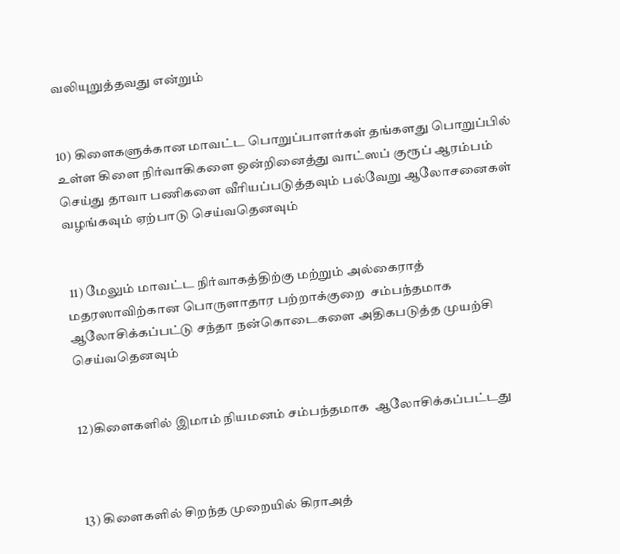வலியுறுத்தவது என்றும்


10) கிளைகளுக்கான மாவட்ட பொறுப்பாளர்கள் தங்களது பொறுப்பில் உள்ள கிளை நிர்வாகிகளை ஒன்றினைத்து வாட்ஸப் குரூப் ஆரம்பம் செய்து தாவா பணிகளை வீரியப்படுத்தவும் பல்வேறு ஆலோசனைகள் வழங்கவும் ஏற்பாடு செய்வதெனவும்


 11) மேலும் மாவட்ட நிர்வாகத்திற்கு மற்றும் அல்கைராத் மதரஸாவிற்கான பொருளாதார பற்றாக்குறை  சம்பந்தமாக ஆலோசிக்கப்பட்டு சந்தா நன்கொடைகளை அதிகபடுத்த முயற்சி செய்வதெனவும்


12)கிளைகளில் இமாம் நியமனம் சம்பந்தமாக  ஆலோசிக்கப்பட்டது



13) கிளைகளில் சிறந்த முறையில் கிராஅத்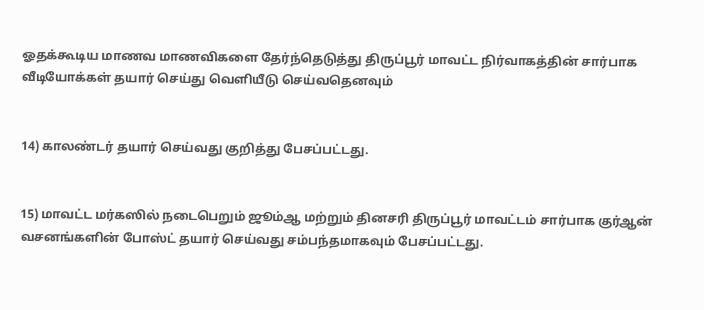ஓதக்கூடிய மாணவ மாணவிகளை தேர்ந்தெடுத்து திருப்பூர் மாவட்ட நிர்வாகத்தின் சார்பாக வீடியோக்கள் தயார் செய்து வெளியீடு செய்வதெனவும்


14) காலண்டர் தயார் செய்வது குறித்து பேசப்பட்டது.


15) மாவட்ட மர்கஸில் நடைபெறும் ஜூம்ஆ மற்றும் தினசரி திருப்பூர் மாவட்டம் சார்பாக குர்ஆன் வசனங்களின் போஸ்ட் தயார் செய்வது சம்பந்தமாகவும் பேசப்பட்டது.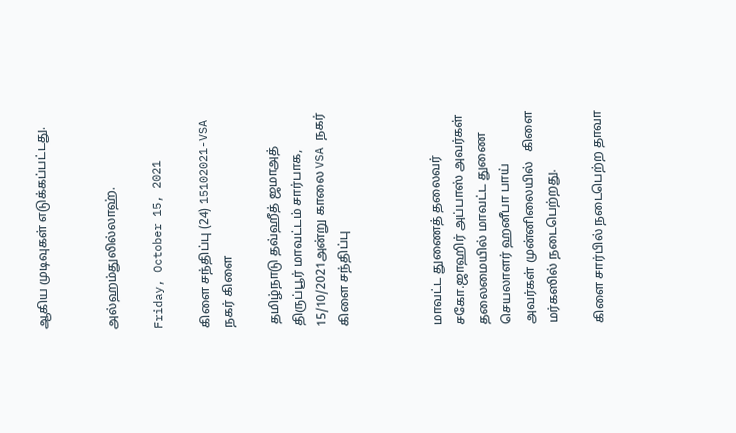ஆகிய முடிவுகள் எடுக்கப்பட்டது.


அல்ஹம்துலில்லாஹ்.

Friday, October 15, 2021

கிளை சந்திப்பு (24) 15102021-VSA நகர் கிளை

 தமிழ்நாடு தவ்ஹீத் ஜமாஅத்  திருப்பூர் மாவட்டம் சார்பாக,  15/10/2021அன்று காலை VSA நகர் கிளை சந்திப்பு



மாவட்ட துணைத் தலைவர் சகோ.ஜாஹிர் அப்பாஸ் அவர்கள் தலைமையில் மாவட்ட துணை செயலாளர் ஹனீபா பாய்  அவர்கள் முன்னிலையில்   கிளை மர்கஸில் நடைபெற்றது.

கிளை சார்பில் நடைபெற்ற தாவா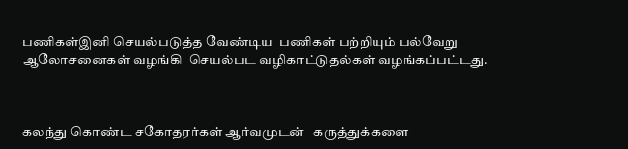பணிகள்இனி செயல்படுத்த வேண்டிய  பணிகள் பற்றியும் பல்வேறு ஆலோசனைகள் வழங்கி  செயல்பட வழிகாட்டுதல்கள் வழங்கப்பட்டது.



கலந்து கொண்ட சகோதரர்கள் ஆர்வமுடன்   கருத்துக்களை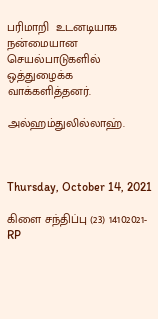பரிமாறி  உடனடியாக நன்மையான செயல்பாடுகளில் ஒத்துழைக்க  வாக்களித்தனர்.

அல்ஹம்துலில்லாஹ்.



Thursday, October 14, 2021

கிளை சந்திப்பு (23) 14102021- RP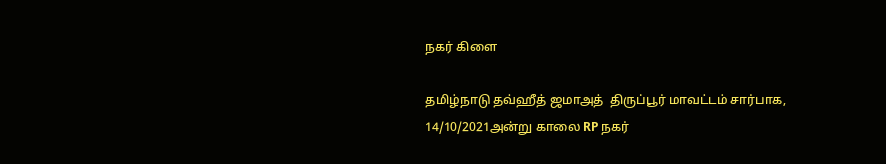நகர் கிளை

தமிழ்நாடு தவ்ஹீத் ஜமாஅத்  திருப்பூர் மாவட்டம் சார்பாக,  14/10/2021அன்று காலை RP நகர்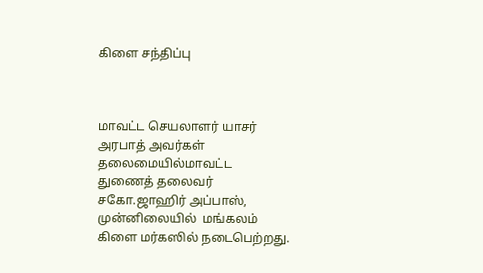கிளை சந்திப்பு



மாவட்ட செயலாளர் யாசர் அரபாத் அவர்கள் தலைமையில்மாவட்ட துணைத் தலைவர் சகோ.ஜாஹிர் அப்பாஸ், முன்னிலையில்  மங்கலம்   கிளை மர்கஸில் நடைபெற்றது.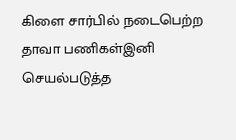கிளை சார்பில் நடைபெற்ற தாவா பணிகள்இனி செயல்படுத்த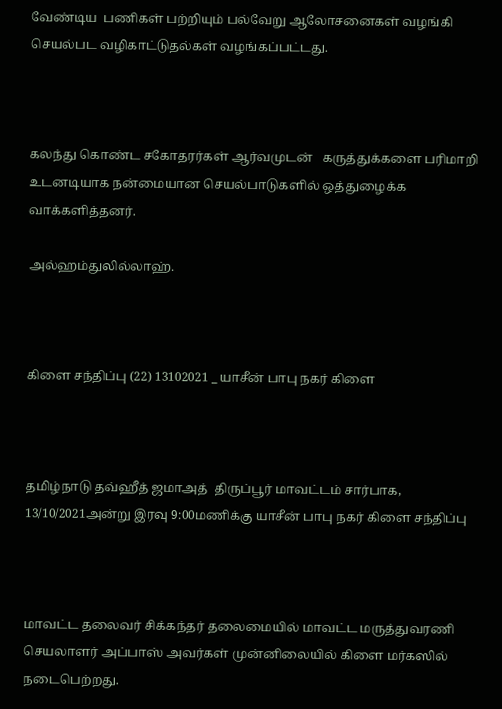வேண்டிய  பணிகள் பற்றியும் பல்வேறு ஆலோசனைகள் வழங்கி  செயல்பட வழிகாட்டுதல்கள் வழங்கப்பட்டது.



கலந்து கொண்ட சகோதரர்கள் ஆர்வமுடன்   கருத்துக்களை பரிமாறி  உடனடியாக நன்மையான செயல்பாடுகளில் ஒத்துழைக்க  வாக்களித்தனர்.

அல்ஹம்துலில்லாஹ்.



கிளை சந்திப்பு (22) 13102021 _ யாசீன் பாபு நகர் கிளை



தமிழ்நாடு தவ்ஹீத் ஜமாஅத்  திருப்பூர் மாவட்டம் சார்பாக,  13/10/2021அன்று இரவு 9:00மணிக்கு யாசீன் பாபு நகர் கிளை சந்திப்பு



மாவட்ட தலைவர் சிக்கந்தர் தலைமையில் மாவட்ட மருத்துவரணி செயலாளர் அப்பாஸ் அவர்கள் முன்னிலையில் கிளை மர்கஸில் நடைபெற்றது.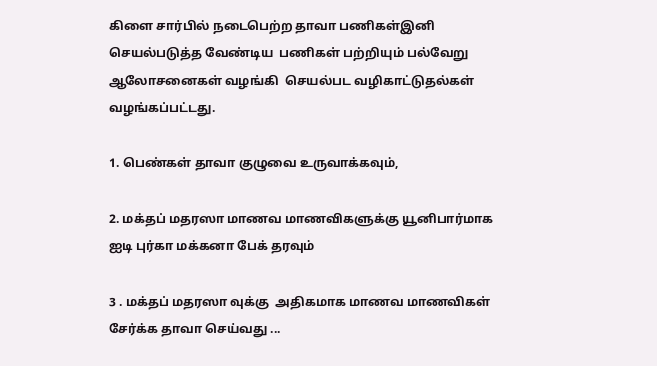கிளை சார்பில் நடைபெற்ற தாவா பணிகள்இனி செயல்படுத்த வேண்டிய  பணிகள் பற்றியும் பல்வேறு ஆலோசனைகள் வழங்கி  செயல்பட வழிகாட்டுதல்கள் வழங்கப்பட்டது.

1. பெண்கள் தாவா குழுவை உருவாக்கவும்,

2. மக்தப் மதரஸா மாணவ மாணவிகளுக்கு யூனிபார்மாக ஐடி புர்கா மக்கனா பேக் தரவும்

3 . மக்தப் மதரஸா வுக்கு  அதிகமாக மாணவ மாணவிகள் சேர்க்க தாவா செய்வது ...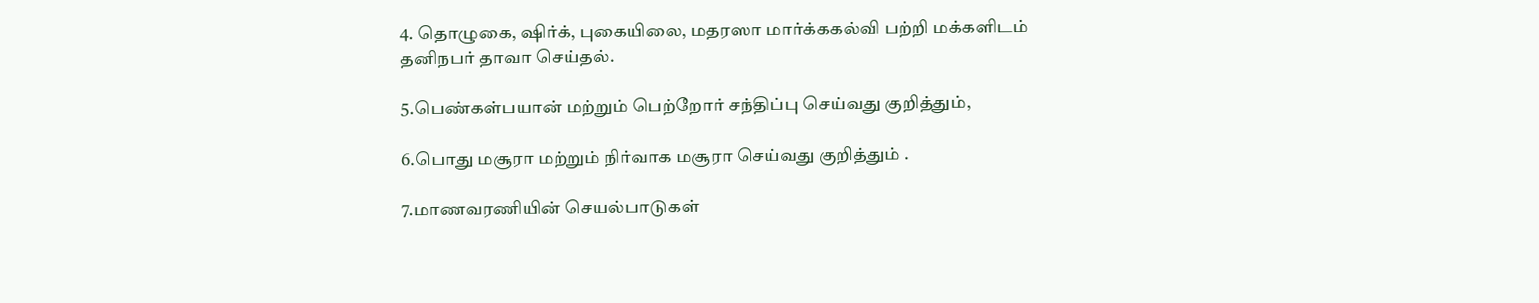4. தொழுகை, ஷிர்க், புகையிலை, மதரஸா மார்க்ககல்வி பற்றி மக்களிடம்  தனிநபர் தாவா செய்தல்.

5.பெண்கள்பயான் மற்றும் பெற்றோர் சந்திப்பு செய்வது குறித்தும்,

6.பொது மசூரா மற்றும் நிர்வாக மசூரா செய்வது குறித்தும் .

7.மாணவரணியின் செயல்பாடுகள்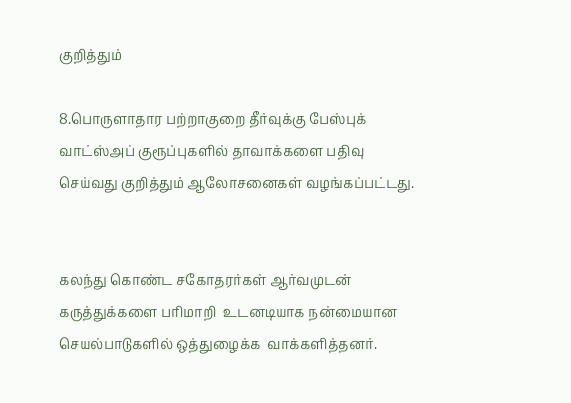குறித்தும்

8.பொருளாதார பற்றாகுறை தீர்வுக்கு பேஸ்புக் வாட்ஸ்அப் குரூப்புகளில் தாவாக்களை பதிவு செய்வது குறித்தும் ஆலோசனைகள் வழங்கப்பட்டது.


கலந்து கொண்ட சகோதரர்கள் ஆர்வமுடன்   கருத்துக்களை பரிமாறி  உடனடியாக நன்மையான செயல்பாடுகளில் ஒத்துழைக்க  வாக்களித்தனர்.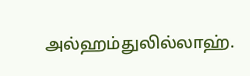அல்ஹம்துலில்லாஹ்.